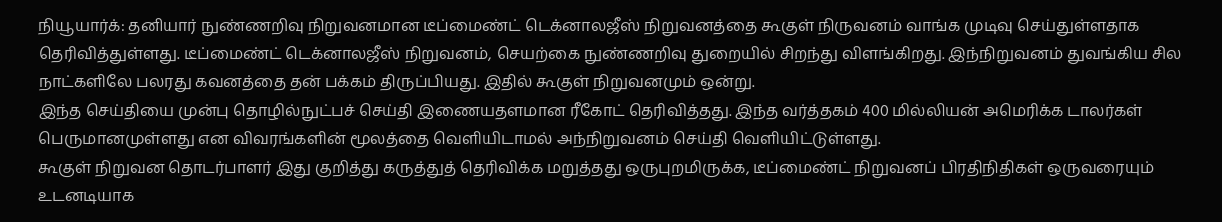நியூயார்க்: தனியார் நுண்ணறிவு நிறுவனமான டீப்மைண்ட் டெக்னாலஜீஸ் நிறுவனத்தை கூகுள் நிருவனம் வாங்க முடிவு செய்துள்ளதாக தெரிவித்துள்ளது. டீப்மைண்ட் டெக்னாலஜீஸ் நிறுவனம், செயற்கை நுண்ணறிவு துறையில் சிறந்து விளங்கிறது. இந்நிறுவனம் துவங்கிய சில நாட்களிலே பலரது கவனத்தை தன் பக்கம் திருப்பியது. இதில் கூகுள் நிறுவனமும் ஒன்று.
இந்த செய்தியை முன்பு தொழில்நுட்பச் செய்தி இணையதளமான ரீகோட் தெரிவித்தது. இந்த வர்த்தகம் 400 மில்லியன் அமெரிக்க டாலர்கள் பெருமானமுள்ளது என விவரங்களின் மூலத்தை வெளியிடாமல் அந்நிறுவனம் செய்தி வெளியிட்டுள்ளது.
கூகுள் நிறுவன தொடர்பாளர் இது குறித்து கருத்துத் தெரிவிக்க மறுத்தது ஒருபுறமிருக்க, டீப்மைண்ட் நிறுவனப் பிரதிநிதிகள் ஒருவரையும் உடனடியாக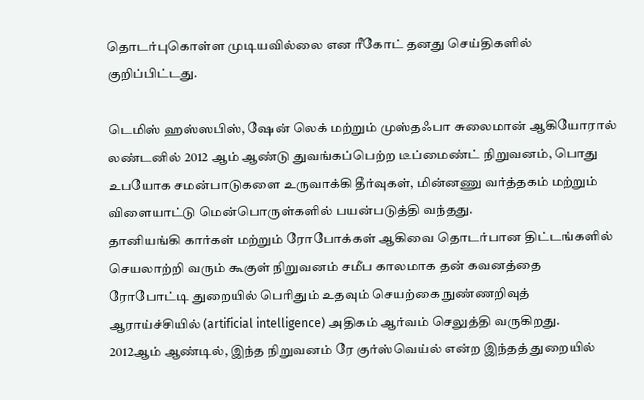தொடர்புகொள்ள முடியவில்லை என ரீகோட் தனது செய்திகளில் குறிப்பிட்டது.

டெமிஸ் ஹஸ்ஸபிஸ், ஷேன் லெக் மற்றும் முஸ்தஃபா சுலைமான் ஆகியோரால் லண்டனில் 2012 ஆம் ஆண்டு துவங்கப்பெற்ற டீப்மைண்ட் நிறுவனம், பொது உபயோக சமன்பாடுகளை உருவாக்கி தீர்வுகள், மின்னணு வர்த்தகம் மற்றும் விளையாட்டு மென்பொருள்களில் பயன்படுத்தி வந்தது.
தானியங்கி கார்கள் மற்றும் ரோபோக்கள் ஆகிவை தொடர்பான திட்டங்களில் செயலாற்றி வரும் கூகுள் நிறுவனம் சமீப காலமாக தன் கவனத்தை ரோபோட்டி துறையில் பெரிதும் உதவும் செயற்கை நுண்ணறிவுத் ஆராய்ச்சியில் (artificial intelligence) அதிகம் ஆர்வம் செலுத்தி வருகிறது.
2012ஆம் ஆண்டில், இந்த நிறுவனம் ரே குர்ஸ்வெய்ல் என்ற இந்தத் துறையில்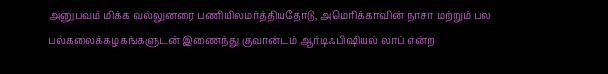அனுபவம் மிக்க வல்லுனரை பணியிலமர்த்தியதோடு, அமெரிக்காவின் நாசா மற்றும் பல பல்கலைக்கழகங்களுடன் இணைந்து குவான்டம் ஆர்டிஃபிஷியல் லாப் என்ற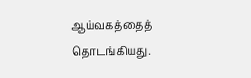ஆய்வகத்தைத் தொடங்கியது.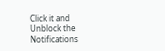Click it and Unblock the Notifications